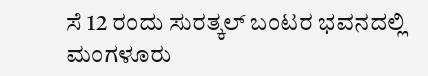ಸೆ 12 ರಂದು ಸುರತ್ಕಲ್ ಬಂಟರ ಭವನದಲ್ಲಿ ಮಂಗಳೂರು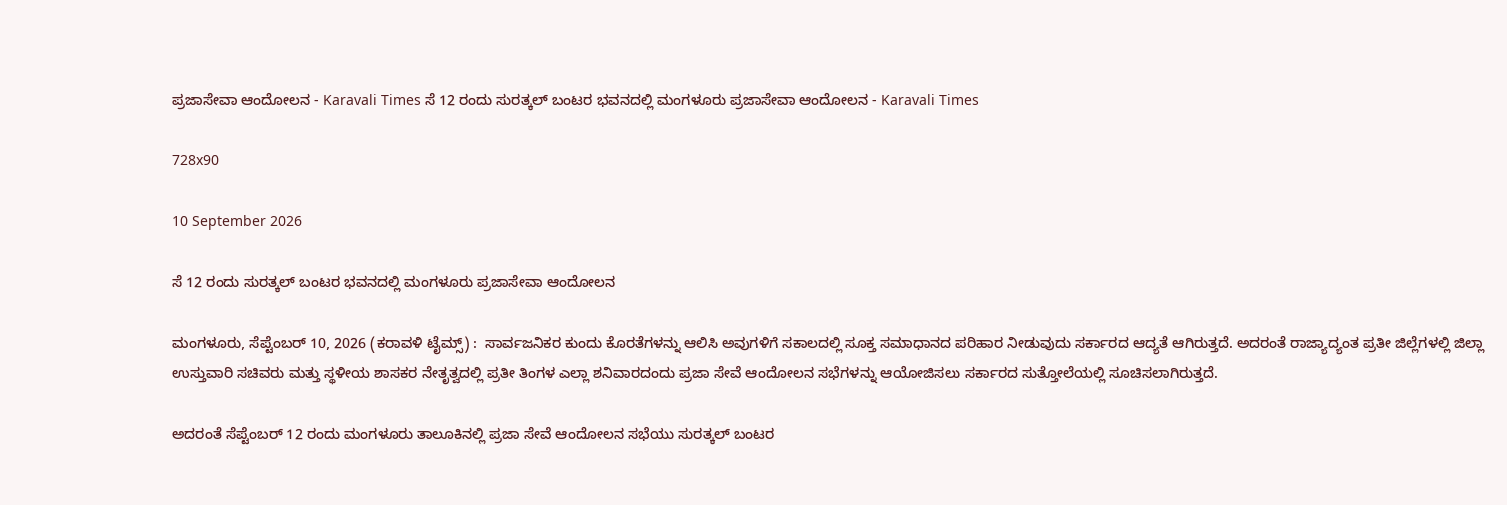ಪ್ರಜಾಸೇವಾ ಆಂದೋಲನ - Karavali Times ಸೆ 12 ರಂದು ಸುರತ್ಕಲ್ ಬಂಟರ ಭವನದಲ್ಲಿ ಮಂಗಳೂರು ಪ್ರಜಾಸೇವಾ ಆಂದೋಲನ - Karavali Times

728x90

10 September 2026

ಸೆ 12 ರಂದು ಸುರತ್ಕಲ್ ಬಂಟರ ಭವನದಲ್ಲಿ ಮಂಗಳೂರು ಪ್ರಜಾಸೇವಾ ಆಂದೋಲನ

ಮಂಗಳೂರು, ಸೆಪ್ಟೆಂಬರ್ 10, 2026 (ಕರಾವಳಿ ಟೈಮ್ಸ್) :  ಸಾರ್ವಜನಿಕರ ಕುಂದು ಕೊರತೆಗಳನ್ನು ಆಲಿಸಿ ಅವುಗಳಿಗೆ ಸಕಾಲದಲ್ಲಿ ಸೂಕ್ತ ಸಮಾಧಾನದ ಪರಿಹಾರ ನೀಡುವುದು ಸರ್ಕಾರದ ಆದ್ಯತೆ ಆಗಿರುತ್ತದೆ. ಅದರಂತೆ ರಾಜ್ಯಾದ್ಯಂತ ಪ್ರತೀ ಜಿಲ್ಲೆಗಳಲ್ಲಿ ಜಿಲ್ಲಾ ಉಸ್ತುವಾರಿ ಸಚಿವರು ಮತ್ತು ಸ್ಥಳೀಯ ಶಾಸಕರ ನೇತೃತ್ವದಲ್ಲಿ ಪ್ರತೀ ತಿಂಗಳ ಎಲ್ಲಾ ಶನಿವಾರದಂದು ಪ್ರಜಾ ಸೇವೆ ಆಂದೋಲನ ಸಭೆಗಳನ್ನು ಆಯೋಜಿಸಲು ಸರ್ಕಾರದ ಸುತ್ತೋಲೆಯಲ್ಲಿ ಸೂಚಿಸಲಾಗಿರುತ್ತದೆ.

ಅದರಂತೆ ಸೆಪ್ಟೆಂಬರ್ 12 ರಂದು ಮಂಗಳೂರು ತಾಲೂಕಿನಲ್ಲಿ ಪ್ರಜಾ ಸೇವೆ ಆಂದೋಲನ ಸಭೆಯು ಸುರತ್ಕಲ್ ಬಂಟರ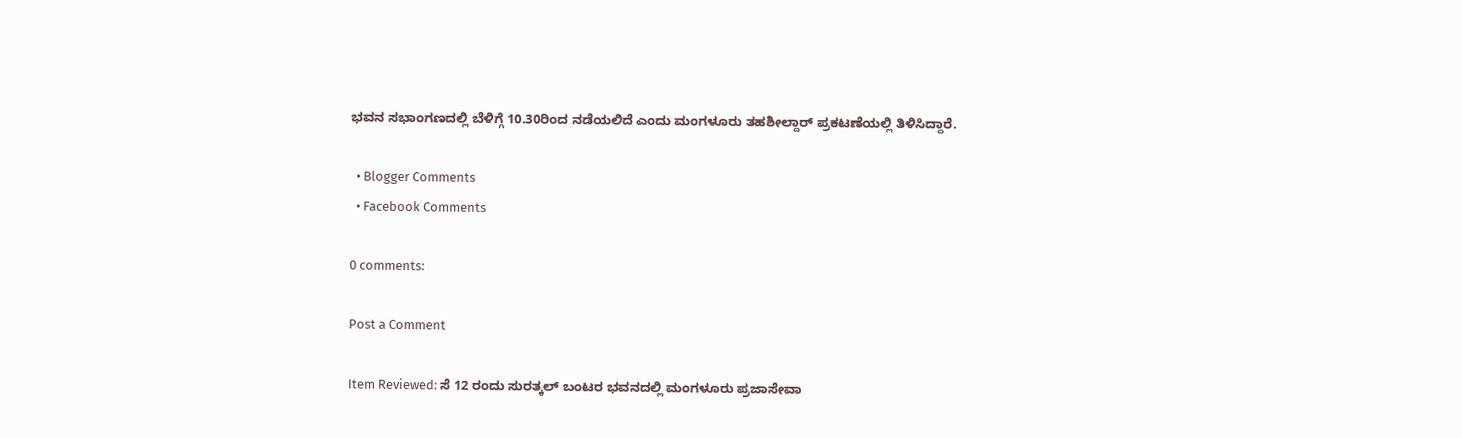ಭವನ ಸಭಾಂಗಣದಲ್ಲಿ ಬೆಳಿಗ್ಗೆ 10.30ರಿಂದ ನಡೆಯಲಿದೆ ಎಂದು ಮಂಗಳೂರು ತಹಶೀಲ್ದಾರ್ ಪ್ರಕಟಣೆಯಲ್ಲಿ ತಿಳಿಸಿದ್ದಾರೆ.

  • Blogger Comments
  • Facebook Comments

0 comments:

Post a Comment

Item Reviewed: ಸೆ 12 ರಂದು ಸುರತ್ಕಲ್ ಬಂಟರ ಭವನದಲ್ಲಿ ಮಂಗಳೂರು ಪ್ರಜಾಸೇವಾ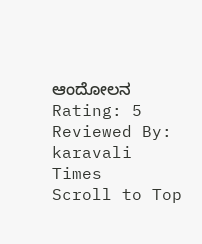ಆಂದೋಲನ Rating: 5 Reviewed By: karavali Times
Scroll to Top